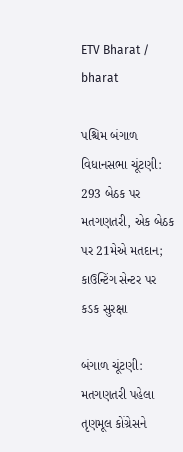ETV Bharat / bharat

પશ્ચિમ બંગાળ વિધાનસભા ચૂંટણી: 293 બેઠક પર મતગણતરી, એક બેઠક પર 21મેએ મતદાન; કાઉન્ટિંગ સેન્ટર પર કડક સુરક્ષા

બંગાળ ચૂંટણી: મતગણતરી પહેલા તૃણમૂલ કોંગ્રેસને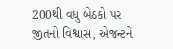200થી વધુ બેઠકો પર જીતનો વિશ્વાસ, એજન્ટને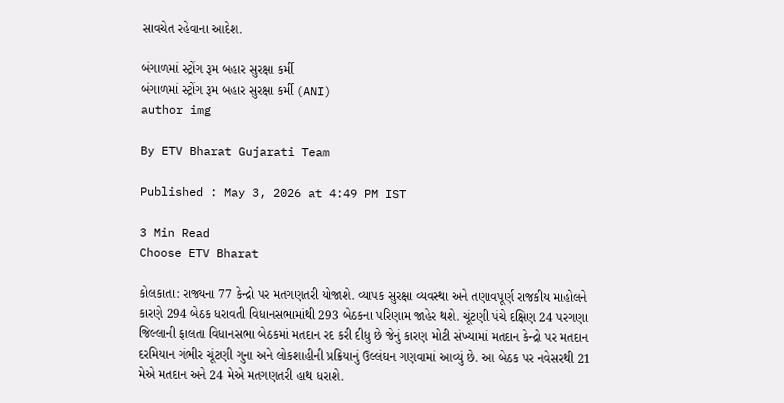સાવચેત રહેવાના આદેશ.

બંગાળમાં સ્ટ્રોંગ રૂમ બહાર સુરક્ષા કર્મી
બંગાળમાં સ્ટ્રોંગ રૂમ બહાર સુરક્ષા કર્મી (ANI)
author img

By ETV Bharat Gujarati Team

Published : May 3, 2026 at 4:49 PM IST

3 Min Read
Choose ETV Bharat

કોલકાતા: રાજ્યના 77 કેન્દ્રો પર મતગણતરી યોજાશે. વ્યાપક સુરક્ષા વ્યવસ્થા અને તણાવપૂર્ણ રાજકીય માહોલને કારણે 294 બેઠક ધરાવતી વિધાનસભામાંથી 293 બેઠકના પરિણામ જાહેર થશે. ચૂંટણી પંચે દક્ષિણ 24 પરગણા જિલ્લાની ફાલતા વિધાનસભા બેઠકમાં મતદાન રદ કરી દીધુ છે જેનું કારણ મોટી સંખ્યામાં મતદાન કેન્દ્રો પર મતદાન દરમિયાન ગંભીર ચૂંટણી ગુના અને લોકશાહીની પ્રક્રિયાનું ઉલ્લંઘન ગણવામાં આવ્યું છે. આ બેઠક પર નવેસરથી 21 મેએ મતદાન અને 24 મેએ મતગણતરી હાથ ધરાશે.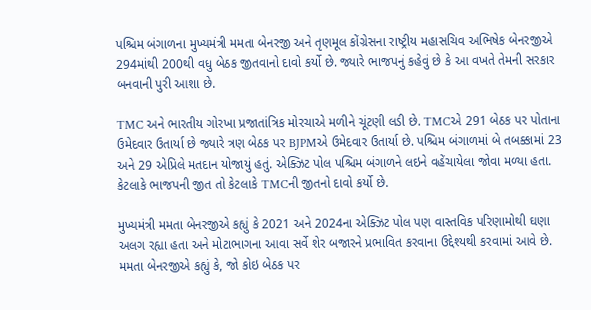પશ્ચિમ બંગાળના મુખ્યમંત્રી મમતા બેનરજી અને તૃણમૂલ કોંગ્રેસના રાષ્ટ્રીય મહાસચિવ અભિષેક બેનરજીએ 294માંથી 200થી વધુ બેઠક જીતવાનો દાવો કર્યો છે. જ્યારે ભાજપનું કહેવું છે કે આ વખતે તેમની સરકાર બનવાની પુરી આશા છે.

TMC અને ભારતીય ગોરખા પ્રજાતાંત્રિક મોરચાએ મળીને ચૂંટણી લડી છે. TMCએ 291 બેઠક પર પોતાના ઉમેદવાર ઉતાર્યા છે જ્યારે ત્રણ બેઠક પર BJPMએ ઉમેદવાર ઉતાર્યા છે. પશ્ચિમ બંગાળમાં બે તબક્કામાં 23 અને 29 એપ્રિલે મતદાન યોજાયું હતું. એક્ઝિટ પોલ પશ્ચિમ બંગાળને લઇને વહેંચાયેલા જોવા મળ્યા હતા. કેટલાકે ભાજપની જીત તો કેટલાકે TMCની જીતનો દાવો કર્યો છે.

મુખ્યમંત્રી મમતા બેનરજીએ કહ્યું કે 2021 અને 2024ના એક્ઝિટ પોલ પણ વાસ્તવિક પરિણામોથી ઘણા અલગ રહ્યા હતા અને મોટાભાગના આવા સર્વે શેર બજારને પ્રભાવિત કરવાના ઉદ્દેશ્યથી કરવામાં આવે છે. મમતા બેનરજીએ કહ્યું કે, જો કોઇ બેઠક પર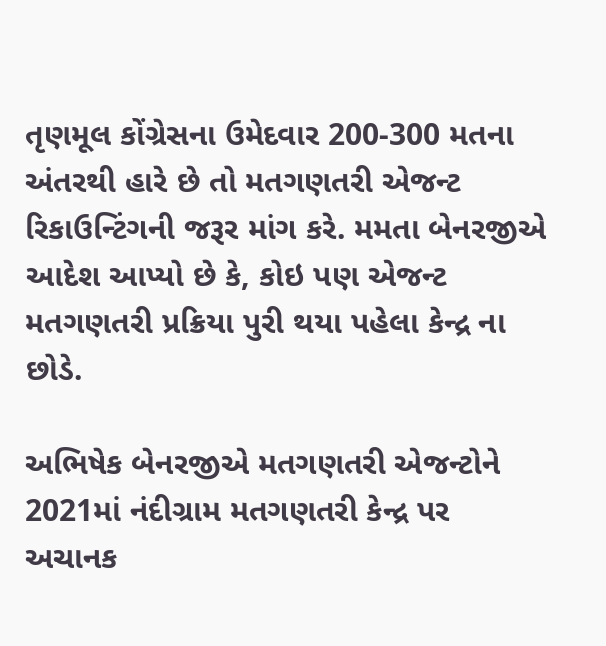તૃણમૂલ કોંગ્રેસના ઉમેદવાર 200-300 મતના અંતરથી હારે છે તો મતગણતરી એજન્ટ રિકાઉન્ટિંગની જરૂર માંગ કરે. મમતા બેનરજીએ આદેશ આપ્યો છે કે, કોઇ પણ એજન્ટ મતગણતરી પ્રક્રિયા પુરી થયા પહેલા કેન્દ્ર ના છોડે.

અભિષેક બેનરજીએ મતગણતરી એજન્ટોને 2021માં નંદીગ્રામ મતગણતરી કેન્દ્ર પર અચાનક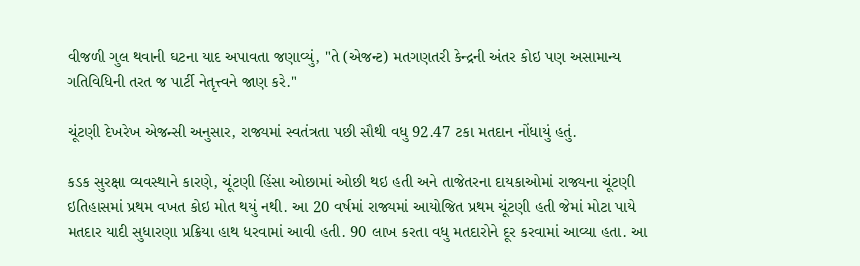વીજળી ગુલ થવાની ઘટના યાદ અપાવતા જણાવ્યું, "તે (એજન્ટ) મતગણતરી કેન્દ્રની અંતર કોઇ પણ અસામાન્ય ગતિવિધિની તરત જ પાર્ટી નેતૃત્ત્વને જાણ કરે."

ચૂંટણી દેખરેખ એજન્સી અનુસાર, રાજ્યમાં સ્વતંત્રતા પછી સૌથી વધુ 92.47 ટકા મતદાન નોંધાયું હતું.

કડક સુરક્ષા વ્યવસ્થાને કારણે, ચૂંટણી હિંસા ઓછામાં ઓછી થઇ હતી અને તાજેતરના દાયકાઓમાં રાજ્યના ચૂંટણી ઇતિહાસમાં પ્રથમ વખત કોઇ મોત થયું નથી. આ 20 વર્ષમાં રાજ્યમાં આયોજિત પ્રથમ ચૂંટણી હતી જેમાં મોટા પાયે મતદાર યાદી સુધારણા પ્રક્રિયા હાથ ધરવામાં આવી હતી. 90 લાખ કરતા વધુ મતદારોને દૂર કરવામાં આવ્યા હતા. આ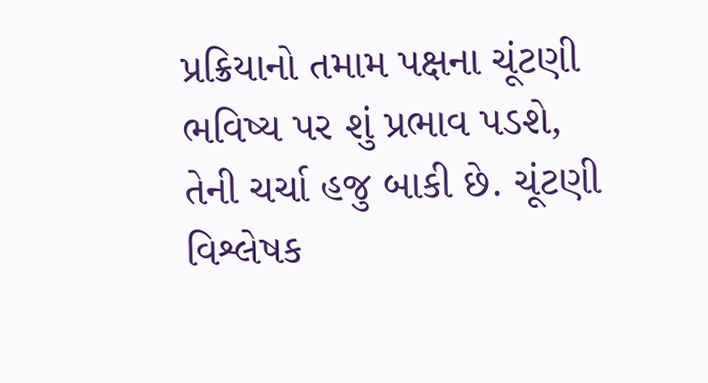પ્રક્રિયાનો તમામ પક્ષના ચૂંટણી ભવિષ્ય પર શું પ્રભાવ પડશે, તેની ચર્ચા હજુ બાકી છે. ચૂંટણી વિશ્લેષક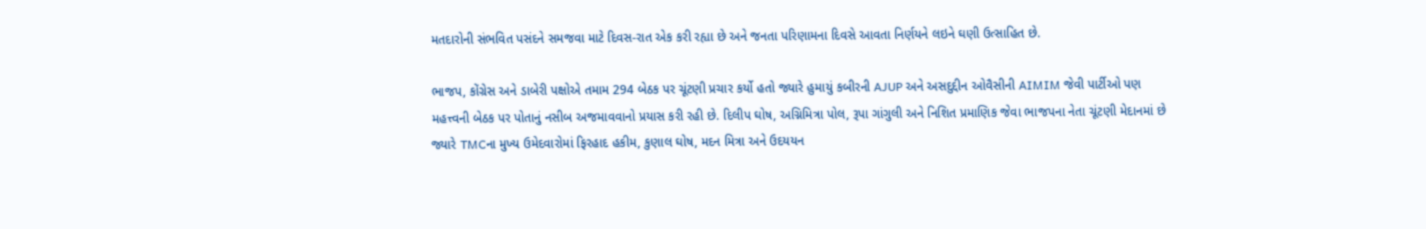મતદારોની સંભવિત પસંદને સમજવા માટે દિવસ-રાત એક કરી રહ્યા છે અને જનતા પરિણામના દિવસે આવતા નિર્ણયને લઇને ઘણી ઉત્સાહિત છે.

ભાજપ, કોંગ્રેસ અને ડાબેરી પક્ષોએ તમામ 294 બેઠક પર ચૂંટણી પ્રચાર કર્યો હતો જ્યારે હુમાયું કબીરની AJUP અને અસદુદ્દીન ઓવૈસીની AIMIM જેવી પાર્ટીઓ પણ મહત્ત્વની બેઠક પર પોતાનું નસીબ અજમાવવાનો પ્રયાસ કરી રહી છે. દિલીપ ઘોષ, અગ્નિમિત્રા પોલ, રૂપા ગાંગુલી અને નિશિત પ્રમાણિક જેવા ભાજપના નેતા ચૂંટણી મેદાનમાં છે જ્યારે TMCના મુખ્ય ઉમેદવારોમાં ફિરહાદ હકીમ, કુણાલ ઘોષ, મદન મિત્રા અને ઉદયયન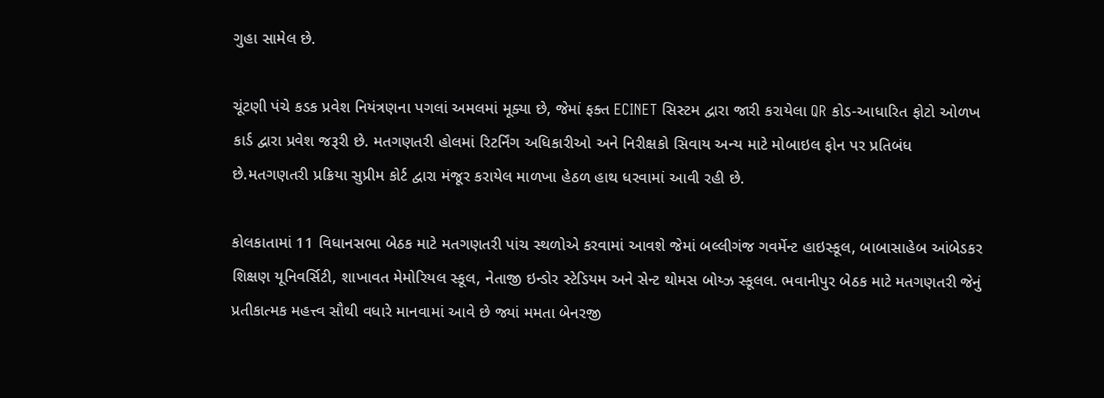ગુહા સામેલ છે.

ચૂંટણી પંચે કડક પ્રવેશ નિયંત્રણના પગલાં અમલમાં મૂક્યા છે, જેમાં ફક્ત ECINET સિસ્ટમ દ્વારા જારી કરાયેલા QR કોડ-આધારિત ફોટો ઓળખ કાર્ડ દ્વારા પ્રવેશ જરૂરી છે. મતગણતરી હોલમાં રિટર્નિંગ અધિકારીઓ અને નિરીક્ષકો સિવાય અન્ય માટે મોબાઇલ ફોન પર પ્રતિબંધ છે.મતગણતરી પ્રક્રિયા સુપ્રીમ કોર્ટ દ્વારા મંજૂર કરાયેલ માળખા હેઠળ હાથ ધરવામાં આવી રહી છે.

કોલકાતામાં 11 વિધાનસભા બેઠક માટે મતગણતરી પાંચ સ્થળોએ કરવામાં આવશે જેમાં બલ્લીગંજ ગવર્મેન્ટ હાઇસ્કૂલ, બાબાસાહેબ આંબેડકર શિક્ષણ યૂનિવર્સિટી, શાખાવત મેમોરિયલ સ્કૂલ, નેતાજી ઇન્ડોર સ્ટેડિયમ અને સેન્ટ થોમસ બોય્ઝ સ્કૂલલ. ભવાનીપુર બેઠક માટે મતગણતરી જેનું પ્રતીકાત્મક મહત્ત્વ સૌથી વધારે માનવામાં આવે છે જ્યાં મમતા બેનરજી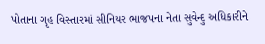પોતાના ગૃહ વિસ્તારમાં સીનિયર ભાજપના નેતા સુવેન્દુ અધિકારીને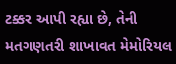ટક્કર આપી રહ્યા છે, તેની મતગણતરી શાખાવત મેમોરિયલ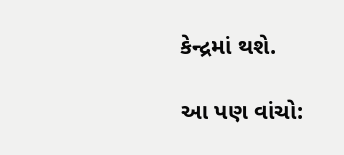કેન્દ્રમાં થશે.

આ પણ વાંચો: